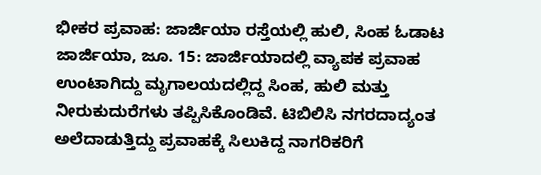ಭೀಕರ ಪ್ರವಾಹ: ಜಾರ್ಜಿಯಾ ರಸ್ತೆಯಲ್ಲಿ ಹುಲಿ, ಸಿಂಹ ಓಡಾಟ
ಜಾರ್ಜಿಯಾ, ಜೂ. 15: ಜಾರ್ಜಿಯಾದಲ್ಲಿ ವ್ಯಾಪಕ ಪ್ರವಾಹ ಉಂಟಾಗಿದ್ದು ಮೃಗಾಲಯದಲ್ಲಿದ್ದ ಸಿಂಹ, ಹುಲಿ ಮತ್ತು ನೀರುಕುದುರೆಗಳು ತಪ್ಪಿಸಿಕೊಂಡಿವೆ. ಟಿಬಿಲಿಸಿ ನಗರದಾದ್ಯಂತ ಅಲೆದಾಡುತ್ತಿದ್ದು ಪ್ರವಾಹಕ್ಕೆ ಸಿಲುಕಿದ್ದ ನಾಗರಿಕರಿಗೆ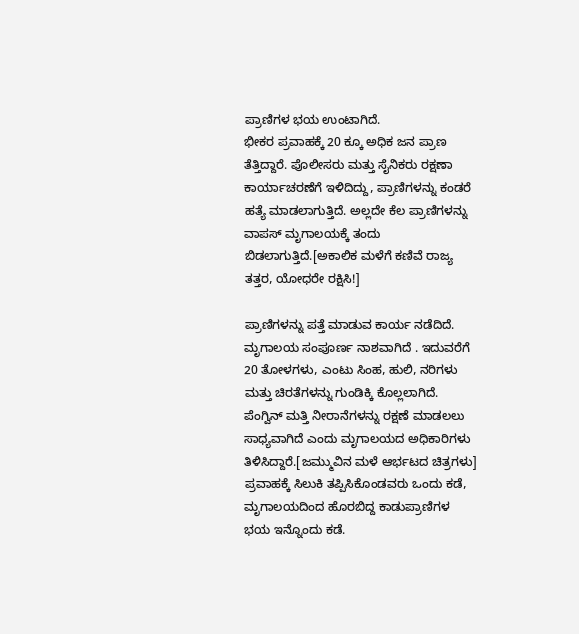ಪ್ರಾಣಿಗಳ ಭಯ ಉಂಟಾಗಿದೆ.
ಭೀಕರ ಪ್ರವಾಹಕ್ಕೆ 20 ಕ್ಕೂ ಅಧಿಕ ಜನ ಪ್ರಾಣ ತೆತ್ತಿದ್ದಾರೆ. ಪೊಲೀಸರು ಮತ್ತು ಸೈನಿಕರು ರಕ್ಷಣಾ ಕಾರ್ಯಾಚರಣೆಗೆ ಇಳಿದಿದ್ದು, ಪ್ರಾಣಿಗಳನ್ನು ಕಂಡರೆ ಹತ್ಯೆ ಮಾಡಲಾಗುತ್ತಿದೆ. ಅಲ್ಲದೇ ಕೆಲ ಪ್ರಾಣಿಗಳನ್ನು ವಾಪಸ್ ಮೃಗಾಲಯಕ್ಕೆ ತಂದು ಬಿಡಲಾಗುತ್ತಿದೆ.[ಅಕಾಲಿಕ ಮಳೆಗೆ ಕಣಿವೆ ರಾಜ್ಯ ತತ್ತರ, ಯೋಧರೇ ರಕ್ಷಿಸಿ!]

ಪ್ರಾಣಿಗಳನ್ನು ಪತ್ತೆ ಮಾಡುವ ಕಾರ್ಯ ನಡೆದಿದೆ. ಮೃಗಾಲಯ ಸಂಪೂರ್ಣ ನಾಶವಾಗಿದೆ . ಇದುವರೆಗೆ 20 ತೋಳಗಳು, ಎಂಟು ಸಿಂಹ, ಹುಲಿ, ನರಿಗಳು ಮತ್ತು ಚಿರತೆಗಳನ್ನು ಗುಂಡಿಕ್ಕಿ ಕೊಲ್ಲಲಾಗಿದೆ. ಪೆಂಗ್ವಿನ್ ಮತ್ತಿ ನೀರಾನೆಗಳನ್ನು ರಕ್ಷಣೆ ಮಾಡಲಲು ಸಾಧ್ಯವಾಗಿದೆ ಎಂದು ಮೃಗಾಲಯದ ಅಧಿಕಾರಿಗಳು ತಿಳಿಸಿದ್ದಾರೆ.[ಜಮ್ಮುವಿನ ಮಳೆ ಆರ್ಭಟದ ಚಿತ್ರಗಳು]
ಪ್ರವಾಹಕ್ಕೆ ಸಿಲುಕಿ ತಪ್ಪಿಸಿಕೊಂಡವರು ಒಂದು ಕಡೆ, ಮೃಗಾಲಯದಿಂದ ಹೊರಬಿದ್ದ ಕಾಡುಪ್ರಾಣಿಗಳ ಭಯ ಇನ್ನೊಂದು ಕಡೆ.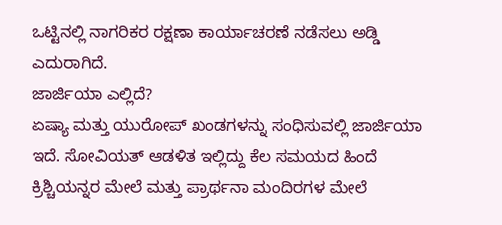ಒಟ್ಟಿನಲ್ಲಿ ನಾಗರಿಕರ ರಕ್ಷಣಾ ಕಾರ್ಯಾಚರಣೆ ನಡೆಸಲು ಅಡ್ಡಿ ಎದುರಾಗಿದೆ.
ಜಾರ್ಜಿಯಾ ಎಲ್ಲಿದೆ?
ಏಷ್ಯಾ ಮತ್ತು ಯುರೋಪ್ ಖಂಡಗಳನ್ನು ಸಂಧಿಸುವಲ್ಲಿ ಜಾರ್ಜಿಯಾ ಇದೆ. ಸೋವಿಯತ್ ಆಡಳಿತ ಇಲ್ಲಿದ್ದು ಕೆಲ ಸಮಯದ ಹಿಂದೆ ಕ್ರಿಶ್ಚಿಯನ್ನರ ಮೇಲೆ ಮತ್ತು ಪ್ರಾರ್ಥನಾ ಮಂದಿರಗಳ ಮೇಲೆ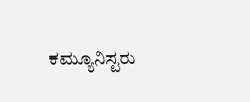ಕಮ್ಯೂನಿಸ್ಟರು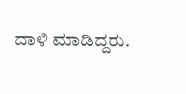ದಾಳಿ ಮಾಡಿದ್ದರು.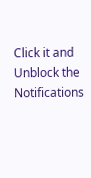Click it and Unblock the Notifications